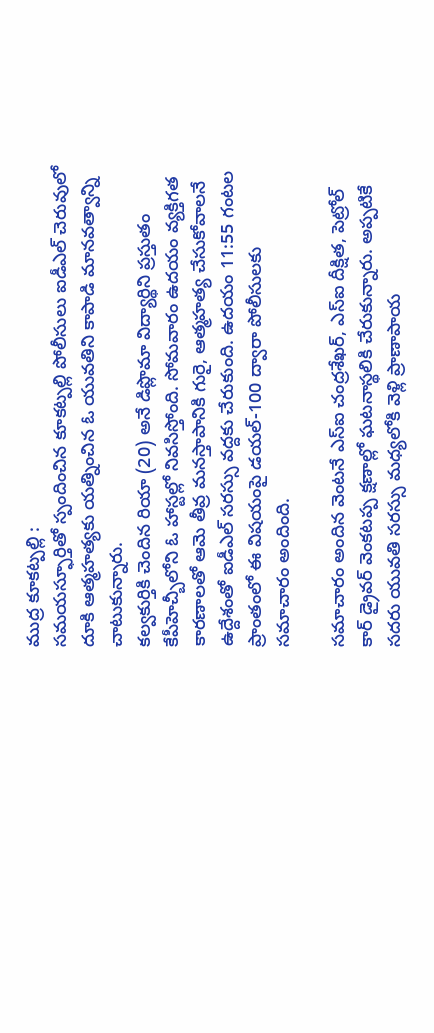ముద్ర కూకట్పల్లి :
సమయస్ఫూర్తితో స్పందించిన కూకట్పల్లి పోలీసులు ఐడీఎల్ చెరువులో దూకి ఆత్మహత్యకు యత్నించిన ఓ యువతిని కాపాడి మానవత్వాన్ని చాటుకున్నారు.
కల్వకుర్తికి చెందిన రియా (20) అనే డిప్లొమా విద్యార్థిని ప్రస్తుతం కేపీహెచ్బీలోని ఓ హాస్టల్లో నివసిస్తోంది. సోమవారం ఉదయం వ్యక్తిగత కారణాలతో ఆమె తీవ్ర మనస్తాపానికి గురై, ఆత్మహత్య చేసుకోవాలనే ఉద్దేశంతో ఐడీఎల్ సరస్సు వద్దకు చేరుకుంది. ఉదయం 11:55 గంటల ప్రాంతంలో ఈ విషయంపై డయల్-100 ద్వారా పోలీసులకు సమాచారం అందింది.

సమాచారం అందిన వెంటనే ఎస్ఐ చంద్రశేఖర్, ఎస్ఐ దీక్షిత, పెట్రోల్ కార్ డ్రైవర్ వెంకటప్ప క్షణాల్లో ఘటనాస్థలికి చేరుకున్నారు. అప్పటికే సదరు యువతి సరస్సు మధ్యలోకి వెళ్లి ప్రాణాపాయ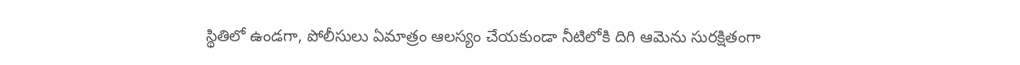స్థితిలో ఉండగా, పోలీసులు ఏమాత్రం ఆలస్యం చేయకుండా నీటిలోకి దిగి ఆమెను సురక్షితంగా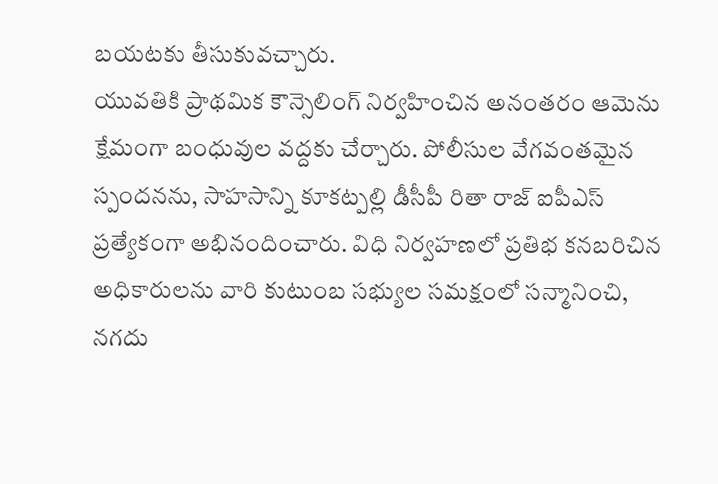బయటకు తీసుకువచ్చారు.
యువతికి ప్రాథమిక కౌన్సెలింగ్ నిర్వహించిన అనంతరం ఆమెను క్షేమంగా బంధువుల వద్దకు చేర్చారు. పోలీసుల వేగవంతమైన స్పందనను, సాహసాన్ని కూకట్పల్లి డీసీపీ రితా రాజ్ ఐపీఎస్ ప్రత్యేకంగా అభినందించారు. విధి నిర్వహణలో ప్రతిభ కనబరిచిన అధికారులను వారి కుటుంబ సభ్యుల సమక్షంలో సన్మానించి, నగదు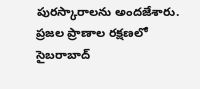పురస్కారాలను అందజేశారు. ప్రజల ప్రాణాల రక్షణలో సైబరాబాద్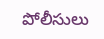పోలీసులు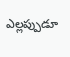ఎల్లప్పుడూ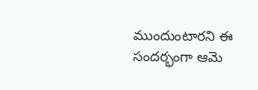ముందుంటారని ఈ సందర్భంగా ఆమె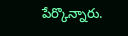పేర్కొన్నారు.